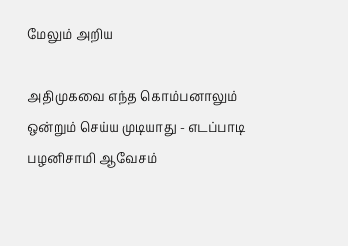மேலும் அறிய

அதிமுகவை எந்த கொம்பனாலும் ஒன்றும் செய்ய முடியாது - எடப்பாடி பழனிசாமி ஆவேசம்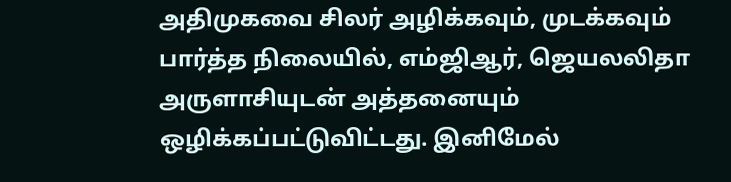அதிமுகவை சிலர் அழிக்கவும், முடக்கவும் பார்த்த நிலையில், எம்ஜிஆர், ஜெயலலிதா அருளாசியுடன் அத்தனையும் ஒழிக்கப்பட்டுவிட்டது. இனிமேல்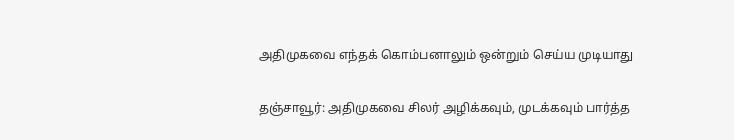அதிமுகவை எந்தக் கொம்பனாலும் ஒன்றும் செய்ய முடியாது

தஞ்சாவூர்: அதிமுகவை சிலர் அழிக்கவும், முடக்கவும் பார்த்த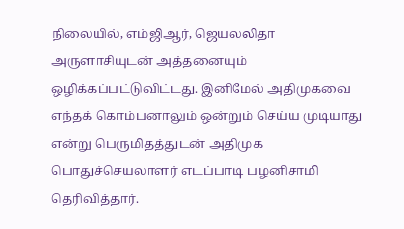நிலையில், எம்ஜிஆர், ஜெயலலிதா அருளாசியுடன் அத்தனையும் ஒழிக்கப்பட்டுவிட்டது. இனிமேல் அதிமுகவை எந்தக் கொம்பனாலும் ஒன்றும் செய்ய முடியாது என்று பெருமிதத்துடன் அதிமுக பொதுச்செயலாளர் எடப்பாடி பழனிசாமி தெரிவித்தார்.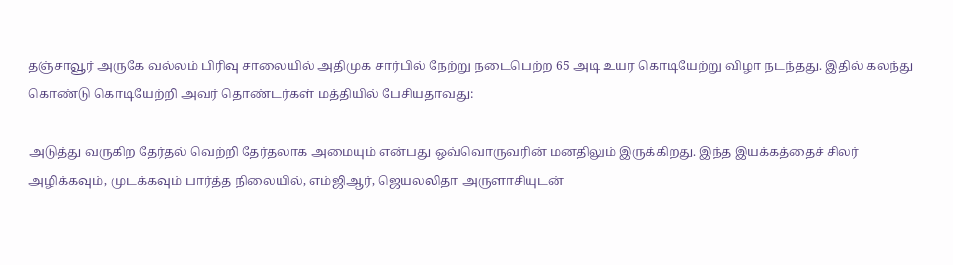தஞ்சாவூர் அருகே வல்லம் பிரிவு சாலையில் அதிமுக சார்பில் நேற்று நடைபெற்ற 65 அடி உயர கொடியேற்று விழா நடந்தது. இதில் கலந்து கொண்டு கொடியேற்றி அவர் தொண்டர்கள் மத்தியில் பேசியதாவது:

அடுத்து வருகிற தேர்தல் வெற்றி தேர்தலாக அமையும் என்பது ஒவ்வொருவரின் மனதிலும் இருக்கிறது. இந்த இயக்கத்தைச் சிலர் அழிக்கவும், முடக்கவும் பார்த்த நிலையில், எம்ஜிஆர், ஜெயலலிதா அருளாசியுடன்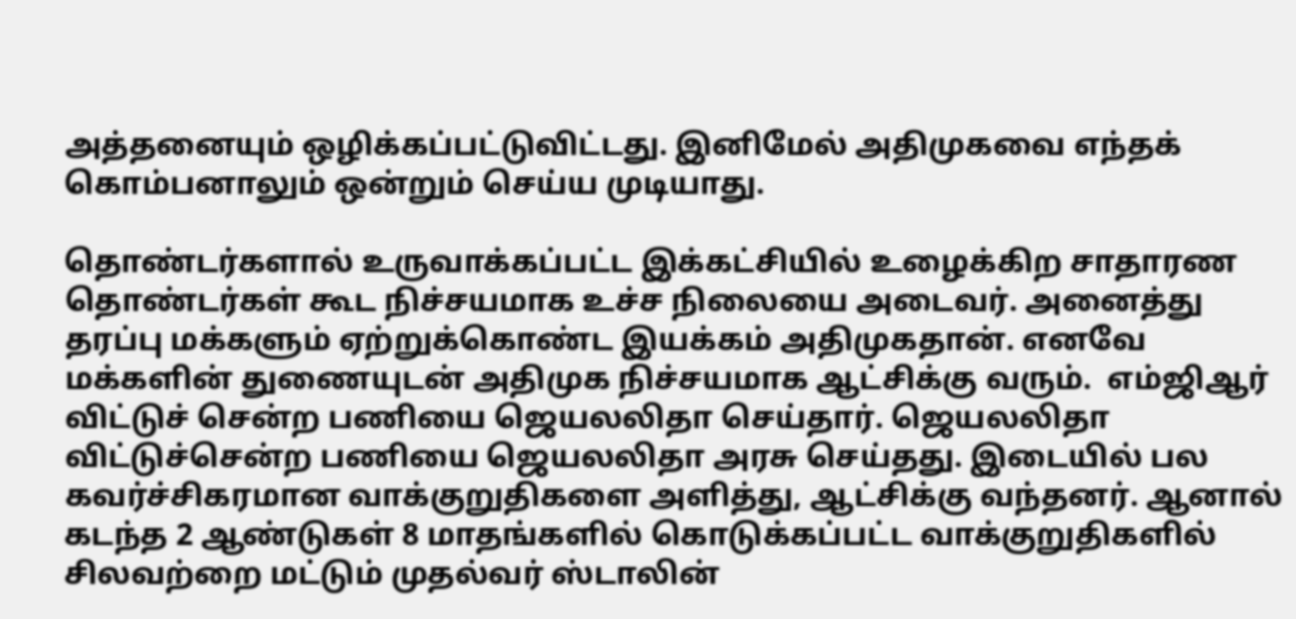அத்தனையும் ஒழிக்கப்பட்டுவிட்டது. இனிமேல் அதிமுகவை எந்தக் கொம்பனாலும் ஒன்றும் செய்ய முடியாது.

தொண்டர்களால் உருவாக்கப்பட்ட இக்கட்சியில் உழைக்கிற சாதாரண தொண்டர்கள் கூட நிச்சயமாக உச்ச நிலையை அடைவர். அனைத்து தரப்பு மக்களும் ஏற்றுக்கொண்ட இயக்கம் அதிமுகதான். எனவே மக்களின் துணையுடன் அதிமுக நிச்சயமாக ஆட்சிக்கு வரும்.  எம்ஜிஆர் விட்டுச் சென்ற பணியை ஜெயலலிதா செய்தார். ஜெயலலிதா விட்டுச்சென்ற பணியை ஜெயலலிதா அரசு செய்தது. இடையில் பல கவர்ச்சிகரமான வாக்குறுதிகளை அளித்து, ஆட்சிக்கு வந்தனர். ஆனால் கடந்த 2 ஆண்டுகள் 8 மாதங்களில் கொடுக்கப்பட்ட வாக்குறுதிகளில் சிலவற்றை மட்டும் முதல்வர் ஸ்டாலின்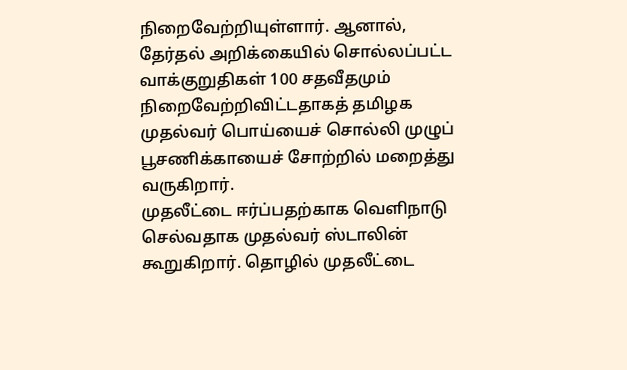நிறைவேற்றியுள்ளார். ஆனால், தேர்தல் அறிக்கையில் சொல்லப்பட்ட வாக்குறுதிகள் 100 சதவீதமும் நிறைவேற்றிவிட்டதாகத் தமிழக முதல்வர் பொய்யைச் சொல்லி முழுப் பூசணிக்காயைச் சோற்றில் மறைத்து வருகிறார்.
முதலீட்டை ஈர்ப்பதற்காக வெளிநாடு செல்வதாக முதல்வர் ஸ்டாலின்  கூறுகிறார். தொழில் முதலீட்டை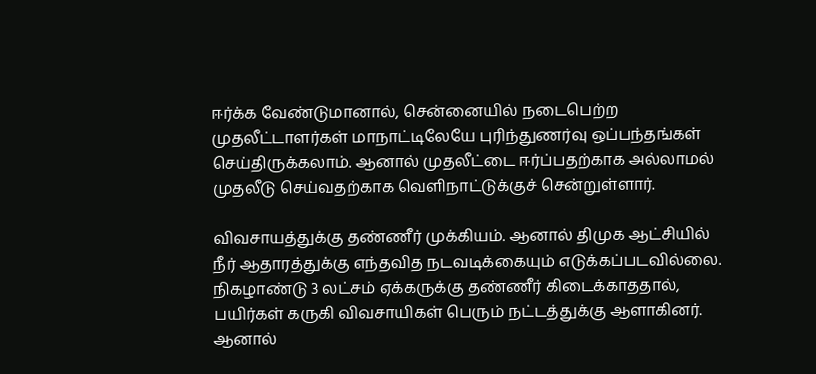ஈர்க்க வேண்டுமானால், சென்னையில் நடைபெற்ற முதலீட்டாளர்கள் மாநாட்டிலேயே புரிந்துணர்வு ஒப்பந்தங்கள் செய்திருக்கலாம். ஆனால் முதலீட்டை ஈர்ப்பதற்காக அல்லாமல் முதலீடு செய்வதற்காக வெளிநாட்டுக்குச் சென்றுள்ளார்.

விவசாயத்துக்கு தண்ணீர் முக்கியம். ஆனால் திமுக ஆட்சியில் நீர் ஆதாரத்துக்கு எந்தவித நடவடிக்கையும் எடுக்கப்படவில்லை. நிகழாண்டு 3 லட்சம் ஏக்கருக்கு தண்ணீர் கிடைக்காததால், பயிர்கள் கருகி விவசாயிகள் பெரும் நட்டத்துக்கு ஆளாகினர். ஆனால்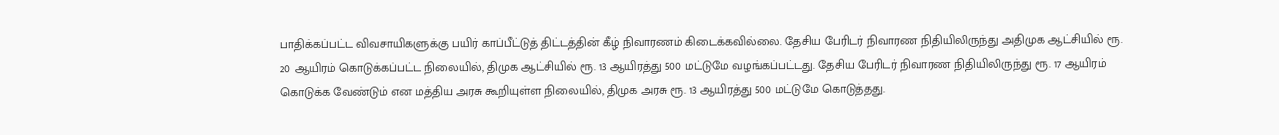பாதிக்கப்பட்ட விவசாயிகளுக்கு பயிர் காப்பீட்டுத் திட்டத்தின் கீழ் நிவாரணம் கிடைக்கவில்லை. தேசிய பேரிடர் நிவாரண நிதியிலிருந்து அதிமுக ஆட்சியில் ரூ. 20 ஆயிரம் கொடுக்கப்பட்ட நிலையில், திமுக ஆட்சியில் ரூ. 13 ஆயிரத்து 500 மட்டுமே வழங்கப்பட்டது. தேசிய பேரிடர் நிவாரண நிதியிலிருந்து ரூ. 17 ஆயிரம் கொடுக்க வேண்டும் என மத்திய அரசு கூறியுள்ள நிலையில், திமுக அரசு ரூ. 13 ஆயிரத்து 500 மட்டுமே கொடுத்தது.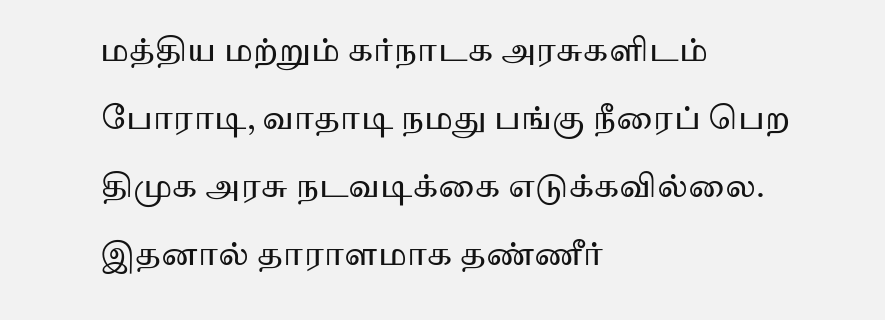மத்திய மற்றும் கர்நாடக அரசுகளிடம் போராடி, வாதாடி நமது பங்கு நீரைப் பெற திமுக அரசு நடவடிக்கை எடுக்கவில்லை. இதனால் தாராளமாக தண்ணீர்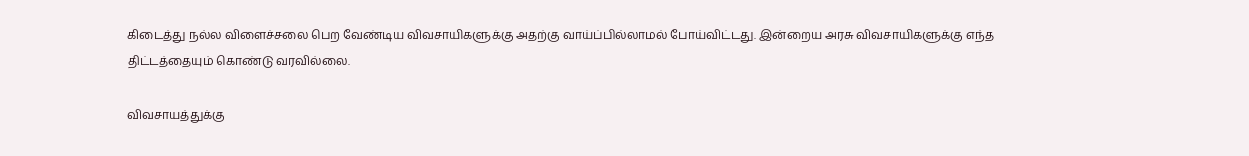கிடைத்து நல்ல விளைச்சலை பெற வேண்டிய விவசாயிகளுக்கு அதற்கு வாய்ப்பில்லாமல் போய்விட்டது. இன்றைய அரசு விவசாயிகளுக்கு எந்த திட்டத்தையும் கொண்டு வரவில்லை.

விவசாயத்துக்கு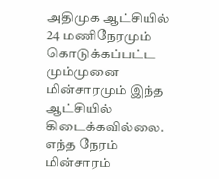அதிமுக ஆட்சியில் 24 மணிநேரமும் கொடுக்கப்பட்ட மும்முனை மின்சாரமும் இந்த ஆட்சியில் கிடைக்கவில்லை. எந்த நேரம் மின்சாரம்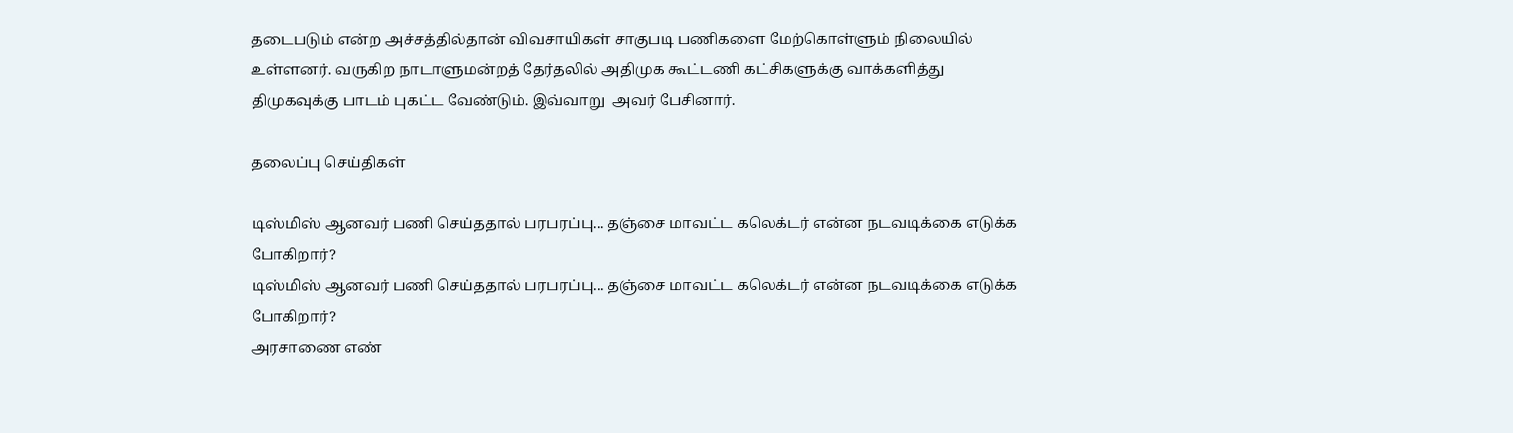தடைபடும் என்ற அச்சத்தில்தான் விவசாயிகள் சாகுபடி பணிகளை மேற்கொள்ளும் நிலையில் உள்ளனர். வருகிற நாடாளுமன்றத் தேர்தலில் அதிமுக கூட்டணி கட்சிகளுக்கு வாக்களித்து திமுகவுக்கு பாடம் புகட்ட வேண்டும். இவ்வாறு  அவர் பேசினார்.

தலைப்பு செய்திகள்

டிஸ்மிஸ் ஆனவர் பணி செய்ததால் பரபரப்பு... தஞ்சை மாவட்ட கலெக்டர் என்ன நடவடிக்கை எடுக்க போகிறார்?
டிஸ்மிஸ் ஆனவர் பணி செய்ததால் பரபரப்பு... தஞ்சை மாவட்ட கலெக்டர் என்ன நடவடிக்கை எடுக்க போகிறார்?
அரசாணை எண்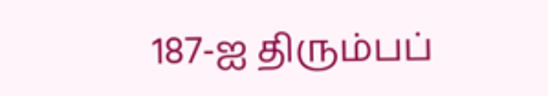187-ஐ திரும்பப்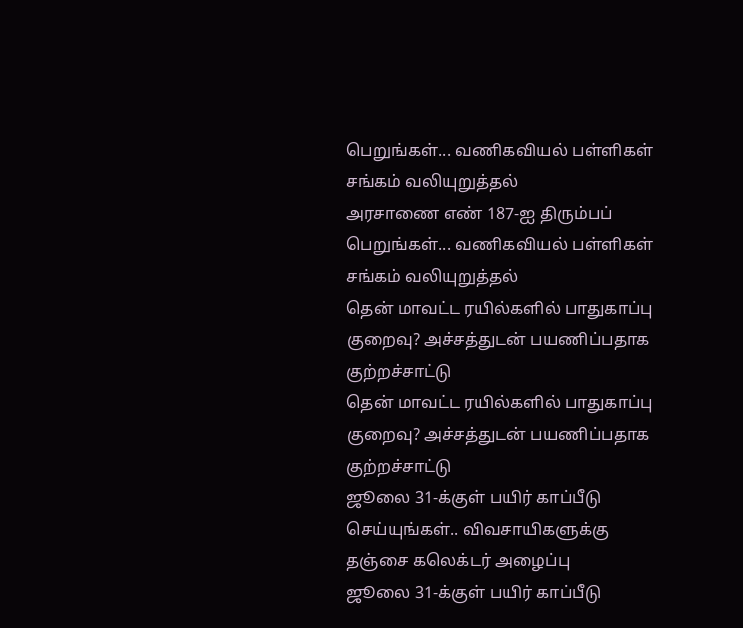பெறுங்கள்... வணிகவியல் பள்ளிகள் சங்கம் வலியுறுத்தல்
அரசாணை எண் 187-ஐ திரும்பப் பெறுங்கள்... வணிகவியல் பள்ளிகள் சங்கம் வலியுறுத்தல்
தென் மாவட்ட ரயில்களில் பாதுகாப்பு குறைவு? அச்சத்துடன் பயணிப்பதாக குற்றச்சாட்டு
தென் மாவட்ட ரயில்களில் பாதுகாப்பு குறைவு? அச்சத்துடன் பயணிப்பதாக குற்றச்சாட்டு
ஜூலை 31-க்குள் பயிர் காப்பீடு செய்யுங்கள்.. விவசாயிகளுக்கு தஞ்சை கலெக்டர் அழைப்பு
ஜூலை 31-க்குள் பயிர் காப்பீடு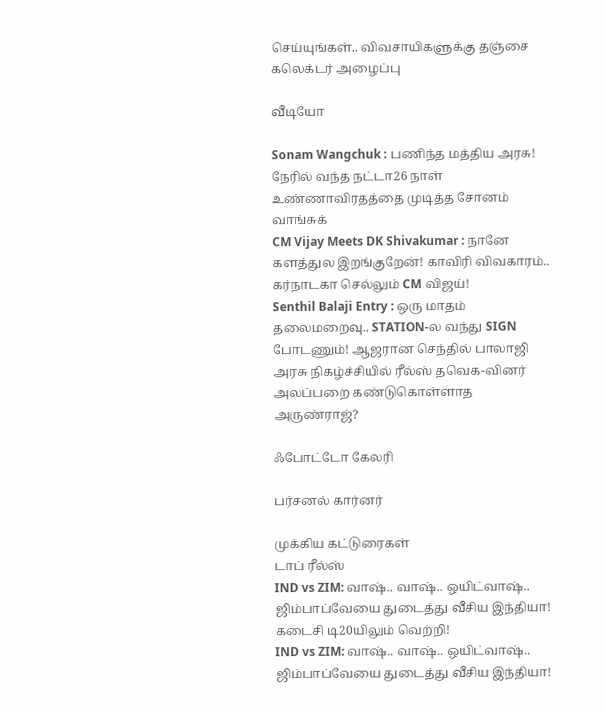செய்யுங்கள்.. விவசாயிகளுக்கு தஞ்சை கலெக்டர் அழைப்பு

வீடியோ

Sonam Wangchuk : பணிந்த மத்திய அரசு! நேரில் வந்த நட்டா26 நாள் உண்ணாவிரதத்தை முடித்த சோனம் வாங்சுக்
CM Vijay Meets DK Shivakumar : நானே களத்துல இறங்குறேன்! காவிரி விவகாரம்.. கர்நாடகா செல்லும் CM விஜய்!
Senthil Balaji Entry : ஒரு மாதம் தலைமறைவு.. STATION-ல வந்து SIGN போடணும்! ஆஜரான செந்தில் பாலாஜி
அரசு நிகழ்ச்சியில் ரீல்ஸ் தவெக-வினர் அலப்பறை கண்டுகொள்ளாத அருண்ராஜ்?

ஃபோட்டோ கேலரி

பர்சனல் கார்னர்

முக்கிய கட்டுரைகள்
டாப் ரீல்ஸ்
IND vs ZIM: வாஷ்.. வாஷ்.. ஒயிட்வாஷ்.. ஜிம்பாப்வேயை துடைத்து வீசிய இந்தியா! கடைசி டி20யிலும் வெற்றி!
IND vs ZIM: வாஷ்.. வாஷ்.. ஒயிட்வாஷ்.. ஜிம்பாப்வேயை துடைத்து வீசிய இந்தியா!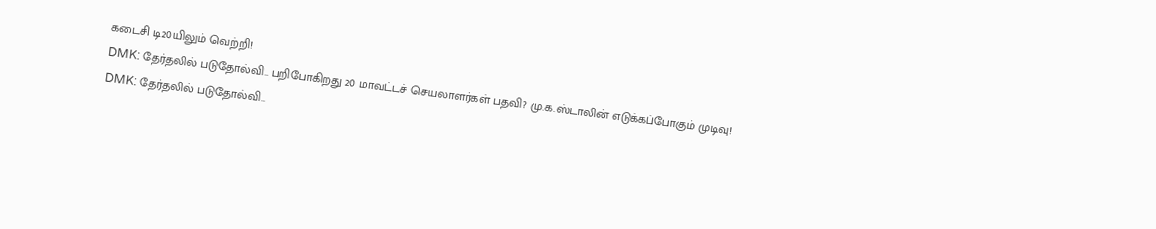கடைசி டி20யிலும் வெற்றி!
DMK: தேர்தலில் படுதோல்வி.. பறிபோகிறது 20 மாவட்டச் செயலாளர்கள் பதவி? மு.க.ஸ்டாலின் எடுக்கப்போகும் முடிவு!
DMK: தேர்தலில் படுதோல்வி..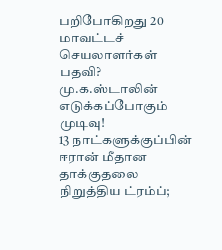பறிபோகிறது 20 மாவட்டச் செயலாளர்கள் பதவி? மு.க.ஸ்டாலின் எடுக்கப்போகும் முடிவு!
13 நாட்களுக்குப்பின் ஈரான் மீதான தாக்குதலை நிறுத்திய ட்ரம்ப்;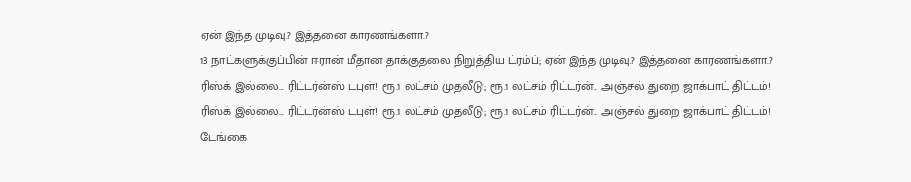ஏன் இந்த முடிவு.? இத்தனை காரணங்களா.?
13 நாட்களுக்குப்பின் ஈரான் மீதான தாக்குதலை நிறுத்திய ட்ரம்ப்; ஏன் இந்த முடிவு.? இத்தனை காரணங்களா.?
ரிஸ்க் இல்லை... ரிட்டர்ன்ஸ் டபுள்! ரூ.1 லட்சம் முதலீடு; ரூ.1 லட்சம் ரிட்டர்ன்.. அஞ்சல் துறை ஜாக்பாட் திட்டம்!
ரிஸ்க் இல்லை... ரிட்டர்ன்ஸ் டபுள்! ரூ.1 லட்சம் முதலீடு; ரூ.1 லட்சம் ரிட்டர்ன்.. அஞ்சல் துறை ஜாக்பாட் திட்டம்!
டேங்கை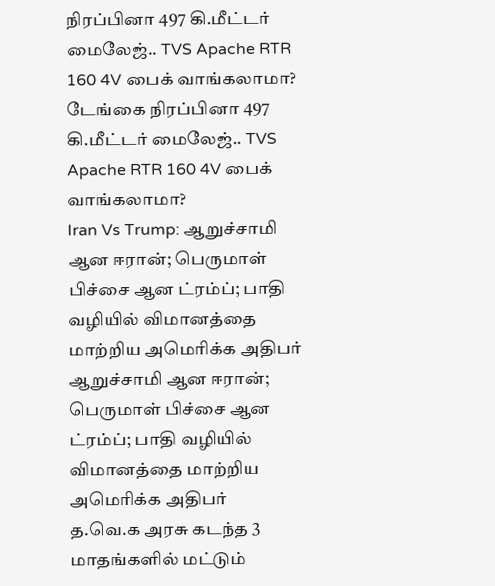நிரப்பினா 497 கி.மீட்டர் மைலேஜ்.. TVS Apache RTR 160 4V பைக் வாங்கலாமா?
டேங்கை நிரப்பினா 497 கி.மீட்டர் மைலேஜ்.. TVS Apache RTR 160 4V பைக் வாங்கலாமா?
Iran Vs Trump: ஆறுச்சாமி ஆன ஈரான்; பெருமாள் பிச்சை ஆன ட்ரம்ப்; பாதி வழியில் விமானத்தை மாற்றிய அமெரிக்க அதிபர்
ஆறுச்சாமி ஆன ஈரான்; பெருமாள் பிச்சை ஆன ட்ரம்ப்; பாதி வழியில் விமானத்தை மாற்றிய அமெரிக்க அதிபர்
த.வெ‌.க அரசு கடந்த 3 மாதங்களில் மட்டும்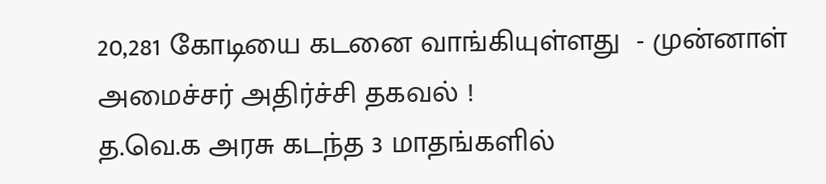20,281 கோடியை கடனை வாங்கியுள்ளது  - முன்னாள் அமைச்சர் அதிர்ச்சி தகவல் !
த.வெ‌.க அரசு கடந்த 3 மாதங்களில்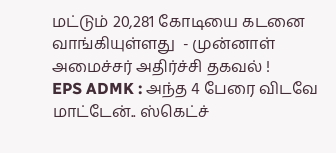மட்டும் 20,281 கோடியை கடனை வாங்கியுள்ளது  - முன்னாள் அமைச்சர் அதிர்ச்சி தகவல் !
EPS ADMK : அந்த 4 பேரை விடவே மாட்டேன்.. ஸ்கெட்ச்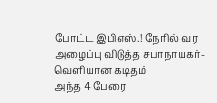போட்ட இபிஎஸ்.! நேரில் வர அழைப்பு விடுத்த சபாநாயகர்- வெளியான கடிதம்
அந்த 4 பேரை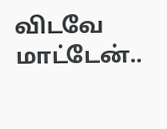விடவே மாட்டேன்..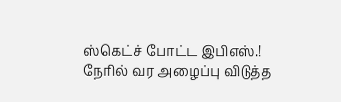ஸ்கெட்ச் போட்ட இபிஎஸ்.! நேரில் வர அழைப்பு விடுத்த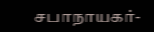சபாநாயகர்-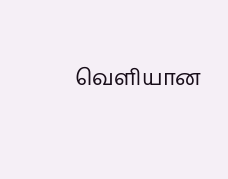வெளியான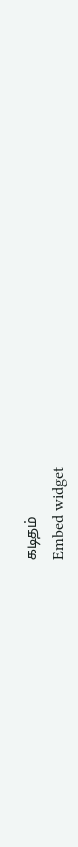கடிதம்
Embed widget